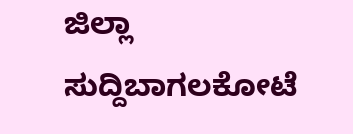ಜಿಲ್ಲಾ ಸುದ್ದಿಬಾಗಲಕೋಟೆ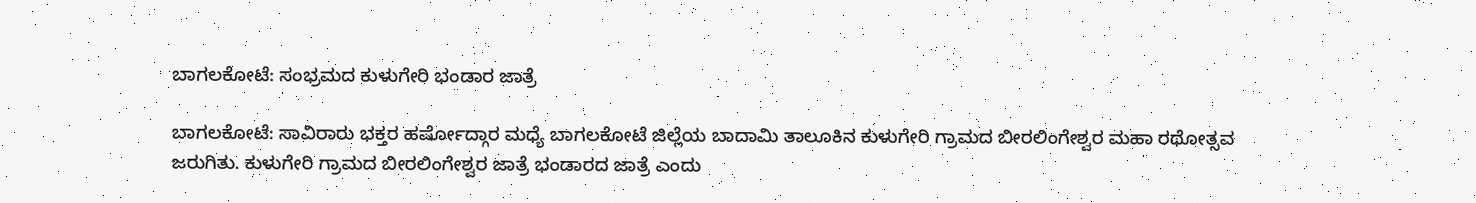ಬಾಗಲಕೋಟೆ: ಸಂಭ್ರಮದ ಕುಳುಗೇರಿ ಭಂಡಾರ ಜಾತ್ರೆ

ಬಾಗಲಕೋಟೆ: ಸಾವಿರಾರು ಭಕ್ತರ ಹರ್ಷೋದ್ಗಾರ ಮಧ್ಯೆ ಬಾಗಲಕೋಟೆ ಜಿಲ್ಲೆಯ ಬಾದಾಮಿ ತಾಲೂಕಿನ ಕುಳುಗೇರಿ ಗ್ರಾಮದ ಬೀರಲಿಂಗೇಶ್ವರ ಮಹಾ ರಥೋತ್ಸವ ಜರುಗಿತು. ಕುಳುಗೇರಿ ಗ್ರಾಮದ ಬೀರಲಿಂಗೇಶ್ವರ ಜಾತ್ರೆ ಭಂಡಾರದ ಜಾತ್ರೆ ಎಂದು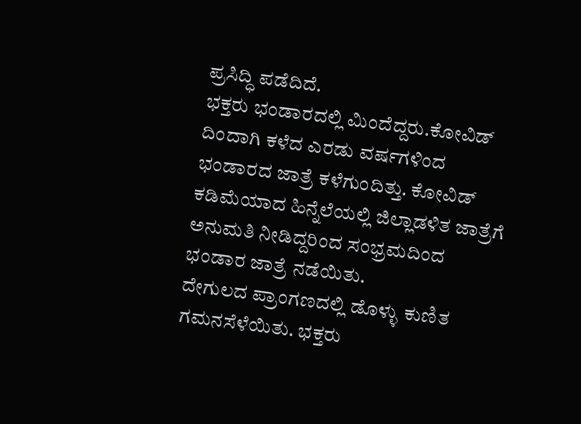ಪ್ರಸಿದ್ಧಿ ಪಡೆದಿದೆ.
ಭಕ್ತರು ಭಂಡಾರದಲ್ಲಿ ಮಿಂದೆದ್ದರು.ಕೋವಿಡ್ ದಿಂದಾಗಿ ಕಳೆದ ಎರಡು ವರ್ಷಗಳಿಂದ ಭಂಡಾರದ ಜಾತ್ರೆ ಕಳೆಗುಂದಿತ್ತು. ಕೋವಿಡ್ ಕಡಿಮೆಯಾದ ಹಿನ್ನೆಲೆಯಲ್ಲಿ ಜಿಲ್ಲಾಡಳಿತ ಜಾತ್ರೆಗೆ ಅನುಮತಿ ನೀಡಿದ್ದರಿಂದ ಸಂಭ್ರಮದಿಂದ ಭಂಡಾರ ಜಾತ್ರೆ ನಡೆಯಿತು.
ದೇಗುಲದ ಪ್ರಾಂಗಣದಲ್ಲಿ ಡೊಳ್ಳು ಕುಣಿತ ಗಮನಸೆಳೆಯಿತು. ಭಕ್ತರು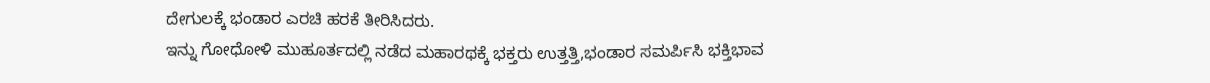ದೇಗುಲಕ್ಕೆ ಭಂಡಾರ ಎರಚಿ ಹರಕೆ ತೀರಿಸಿದರು.
ಇನ್ನು ಗೋಧೋಳಿ ಮುಹೂರ್ತದಲ್ಲಿ ನಡೆದ ಮಹಾರಥಕ್ಕೆ ಭಕ್ತರು ಉತ್ತತ್ತಿ,ಭಂಡಾರ ಸಮರ್ಪಿಸಿ ಭಕ್ತಿಭಾವ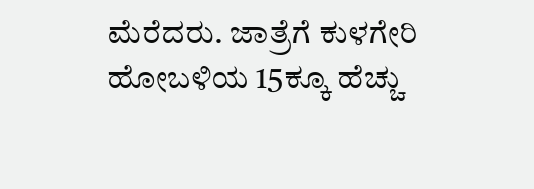ಮೆರೆದರು. ಜಾತ್ರೆಗೆ ಕುಳಗೇರಿ ಹೋಬಳಿಯ 15ಕ್ಕೂ ಹೆಚ್ಚು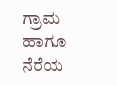ಗ್ರಾಮ ಹಾಗೂ ನೆರೆಯ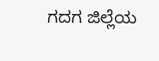ಗದಗ ಜಿಲ್ಲೆಯ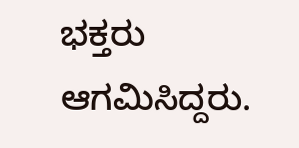ಭಕ್ತರು ಆಗಮಿಸಿದ್ದರು.